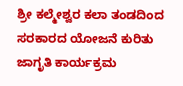ಶ್ರೀ ಕಲ್ಮೇಶ್ವರ ಕಲಾ ತಂಡದಿಂದ ಸರಕಾರದ ಯೋಜನೆ ಕುರಿತು ಜಾಗೃತಿ ಕಾರ್ಯಕ್ರಮ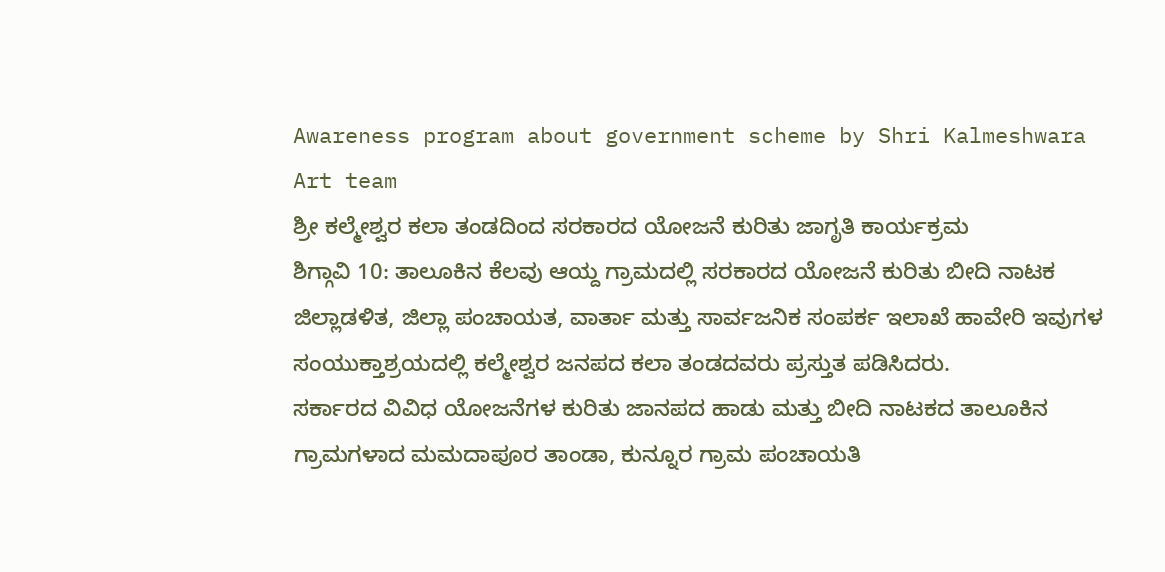Awareness program about government scheme by Shri Kalmeshwara Art team
ಶ್ರೀ ಕಲ್ಮೇಶ್ವರ ಕಲಾ ತಂಡದಿಂದ ಸರಕಾರದ ಯೋಜನೆ ಕುರಿತು ಜಾಗೃತಿ ಕಾರ್ಯಕ್ರಮ
ಶಿಗ್ಗಾವಿ 10: ತಾಲೂಕಿನ ಕೆಲವು ಆಯ್ದ ಗ್ರಾಮದಲ್ಲಿ ಸರಕಾರದ ಯೋಜನೆ ಕುರಿತು ಬೀದಿ ನಾಟಕ ಜಿಲ್ಲಾಡಳಿತ, ಜಿಲ್ಲಾ ಪಂಚಾಯತ, ವಾರ್ತಾ ಮತ್ತು ಸಾರ್ವಜನಿಕ ಸಂಪರ್ಕ ಇಲಾಖೆ ಹಾವೇರಿ ಇವುಗಳ ಸಂಯುಕ್ತಾಶ್ರಯದಲ್ಲಿ ಕಲ್ಮೇಶ್ವರ ಜನಪದ ಕಲಾ ತಂಡದವರು ಪ್ರಸ್ತುತ ಪಡಿಸಿದರು.
ಸರ್ಕಾರದ ವಿವಿಧ ಯೋಜನೆಗಳ ಕುರಿತು ಜಾನಪದ ಹಾಡು ಮತ್ತು ಬೀದಿ ನಾಟಕದ ತಾಲೂಕಿನ ಗ್ರಾಮಗಳಾದ ಮಮದಾಪೂರ ತಾಂಡಾ, ಕುನ್ನೂರ ಗ್ರಾಮ ಪಂಚಾಯತಿ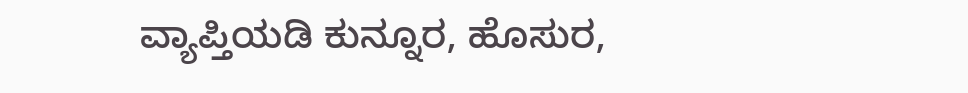ವ್ಯಾಪ್ತಿಯಡಿ ಕುನ್ನೂರ, ಹೊಸುರ,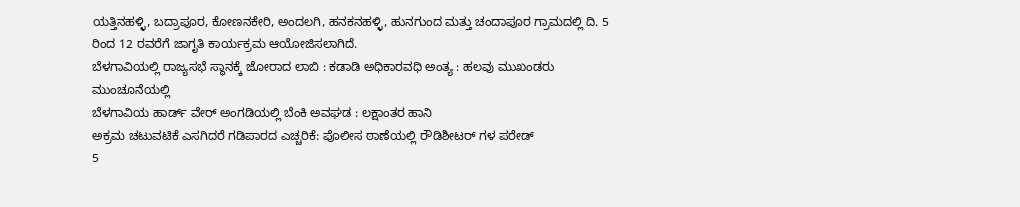ಯತ್ತಿನಹಳ್ಳಿ, ಬದ್ರಾಪೂರ, ಕೋಣನಕೇರಿ, ಅಂದಲಗಿ, ಹನಕನಹಳ್ಳಿ, ಹುನಗುಂದ ಮತ್ತು ಚಂದಾಪೂರ ಗ್ರಾಮದಲ್ಲಿ ದಿ. 5 ರಿಂದ 12 ರವರೆಗೆ ಜಾಗೃತಿ ಕಾರ್ಯಕ್ರಮ ಆಯೋಜಿಸಲಾಗಿದೆ.
ಬೆಳಗಾವಿಯಲ್ಲಿ ರಾಜ್ಯಸಭೆ ಸ್ಥಾನಕ್ಕೆ ಜೋರಾದ ಲಾಬಿ : ಕಡಾಡಿ ಅಧಿಕಾರವಧಿ ಅಂತ್ಯ : ಹಲವು ಮುಖಂಡರು ಮುಂಚೂನೆಯಲ್ಲಿ
ಬೆಳಗಾವಿಯ ಹಾರ್ಡ್ ವೇರ್ ಅಂಗಡಿಯಲ್ಲಿ ಬೆಂಕಿ ಅವಘಡ : ಲಕ್ಷಾಂತರ ಹಾನಿ
ಅಕ್ರಮ ಚಟುವಟಿಕೆ ಎಸಗಿದರೆ ಗಡಿಪಾರದ ಎಚ್ಚರಿಕೆ: ಪೊಲೀಸ ಠಾಣೆಯಲ್ಲಿ ರೌಡಿಶೀಟರ್ ಗಳ ಪರೇಡ್
5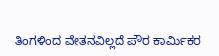ತಿಂಗಳಿಂದ ವೇತನವಿಲ್ಲದೆ ಪೌರ ಕಾರ್ಮಿಕರ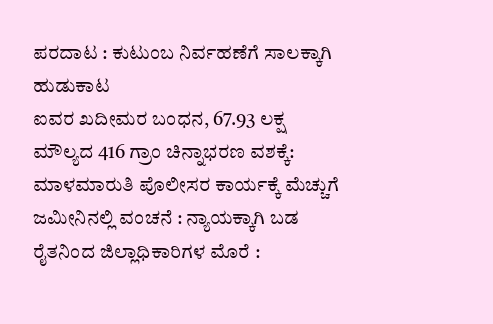ಪರದಾಟ : ಕುಟುಂಬ ನಿರ್ವಹಣೆಗೆ ಸಾಲಕ್ಕಾಗಿ ಹುಡುಕಾಟ
ಐವರ ಖದೀಮರ ಬಂಧನ, 67.93 ಲಕ್ಷ ಮೌಲ್ಯದ 416 ಗ್ರಾಂ ಚಿನ್ನಾಭರಣ ವಶಕ್ಕೆ: ಮಾಳಮಾರುತಿ ಪೊಲೀಸರ ಕಾರ್ಯಕ್ಕೆ ಮೆಚ್ಚುಗೆ
ಜಮೀನಿನಲ್ಲಿ ವಂಚನೆ : ನ್ಯಾಯಕ್ಕಾಗಿ ಬಡ ರೈತನಿಂದ ಜಿಲ್ಲಾಧಿಕಾರಿಗಳ ಮೊರೆ :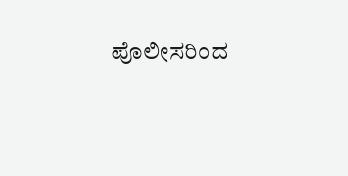ಪೊಲೀಸರಿಂದ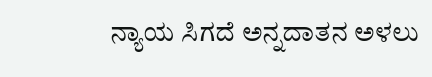ನ್ಯಾಯ ಸಿಗದೆ ಅನ್ನದಾತನ ಅಳಲು